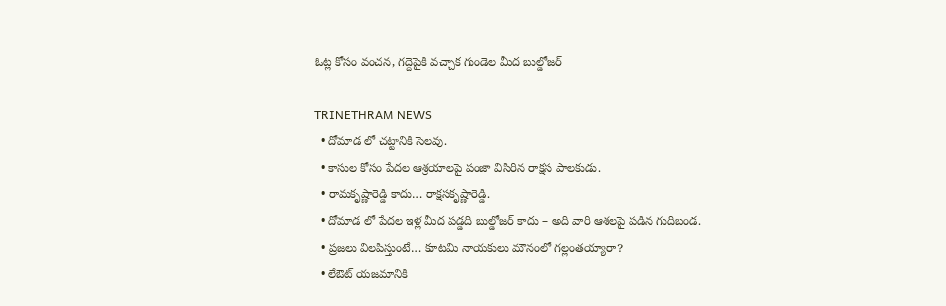ఓట్ల కోసం వంచన, గద్దెపైకి వచ్చాక గుండెల మీద బుల్డోజర్

TRINETHRAM NEWS
  • దోమాడ లో చట్టానికి సెలవు.
  • కాసుల కోసం పేదల ఆశ్రయాలపై పంజా విసిరిన రాక్షస పాలకుడు.
  • రామకృష్ణారెడ్డి కాదు… రాక్షసకృష్ణారెడ్డి.
  • దోమాడ లో పేదల ఇళ్ల మీద పడ్డది బుల్డోజర్ కాదు – అది వారి ఆశలపై పడిన గుదిబండ.
  • ప్రజలు విలపిస్తుంటే… కూటమి నాయకులు మౌనంలో గల్లంతయ్యారా?
  • లేఔట్ యజమానికి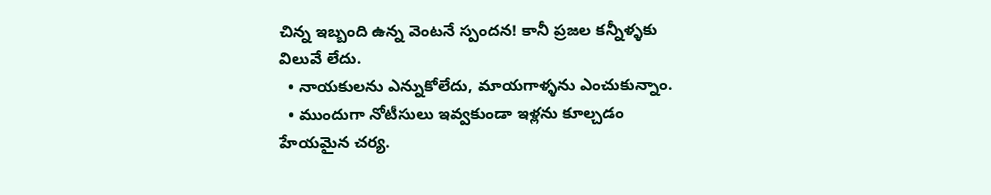చిన్న ఇబ్బంది ఉన్న వెంటనే స్పందన! కానీ ప్రజల కన్నీళ్ళకు విలువే లేదు.
  • నాయకులను ఎన్నుకోలేదు, మాయగాళ్ళను ఎంచుకున్నాం.
  • ముందుగా నోటీసులు ఇవ్వకుండా ఇళ్లను కూల్చడం హేయమైన చర్య.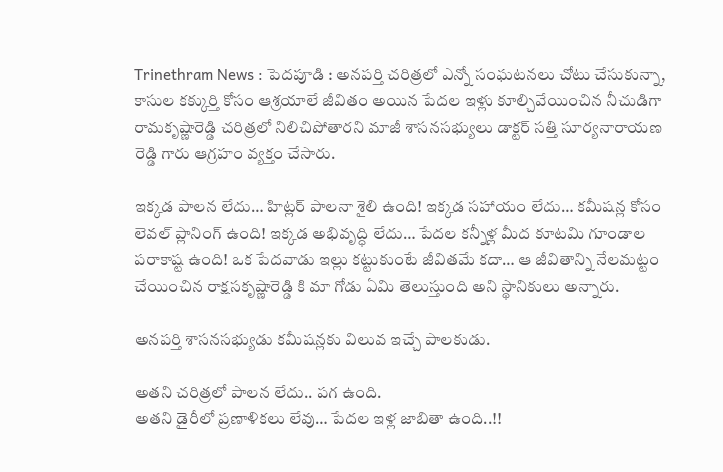Trinethram News : పెదపూడి : అనపర్తి చరిత్రలో ఎన్నో సంఘటనలు చోటు చేసుకున్నా, కాసుల కక్కుర్తి కోసం ఆశ్రయాలే జీవితం అయిన పేదల ఇళ్లు కూల్చివేయించిన నీచుడిగా రామకృష్ణారెడ్డి చరిత్రలో నిలిచిపోతారని మాజీ శాసనసభ్యులు డాక్టర్ సత్తి సూర్యనారాయణ రెడ్డి గారు ఆగ్రహం వ్యక్తం చేసారు.

ఇక్కడ పాలన లేదు… హిట్లర్ పాలనా శైలి ఉంది! ఇక్కడ సహాయం లేదు… కమీషన్ల కోసం లెవల్‌ ప్లానింగ్ ఉంది! ఇక్కడ అభివృద్ధి లేదు… పేదల కన్నీళ్ల మీద కూటమి గూండాల పరాకాష్ట ఉంది! ఒక పేదవాడు ఇల్లు కట్టుకుంటే జీవితమే కదా… ఆ జీవితాన్ని నేలమట్టం చేయించిన రాక్షసకృష్ణారెడ్డి కి మా గోడు ఏమి తెలుస్తుంది అని స్థానికులు అన్నారు.

అనపర్తి శాసనసభ్యుడు కమీషన్లకు విలువ ఇచ్చే పాలకుడు.

అతని చరిత్రలో పాలన లేదు.. పగ ఉంది.
అతని డైరీలో ప్రణాళికలు లేవు… పేదల ఇళ్ల జాబితా ఉంది..!!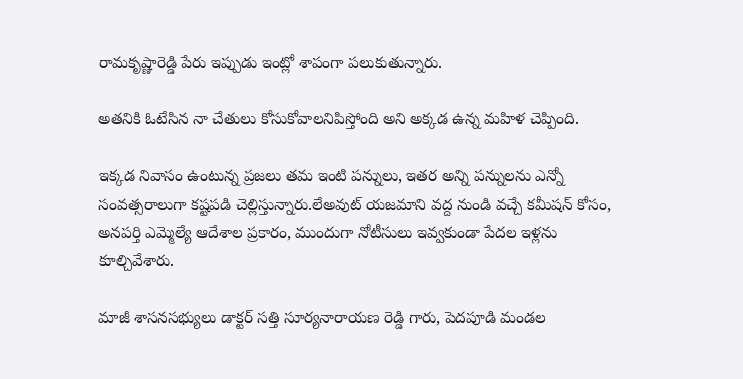రామకృష్ణారెడ్డి పేరు ఇప్పుడు ఇంట్లో శాపంగా పలుకుతున్నారు.

అతనికి ఓటేసిన నా చేతులు కోసుకోవాలనిపిస్తోంది అని అక్కడ ఉన్న మహిళ చెప్పింది.

ఇక్కడ నివాసం ఉంటున్న ప్రజలు తమ ఇంటి పన్నులు, ఇతర అన్ని పన్నులను ఎన్నో సంవత్సరాలుగా కష్టపడి చెల్లిస్తున్నారు.లేఅవుట్ యజమాని వద్ద నుండి వచ్చే కమీషన్ కోసం, అనపర్తి ఎమ్మెల్యే ఆదేశాల ప్రకారం, ముందుగా నోటీసులు ఇవ్వకుండా పేదల ఇళ్లను కూల్చివేశారు.

మాజీ శాసనసభ్యులు డాక్టర్ సత్తి సూర్యనారాయణ రెడ్డి గారు, పెదపూడి మండల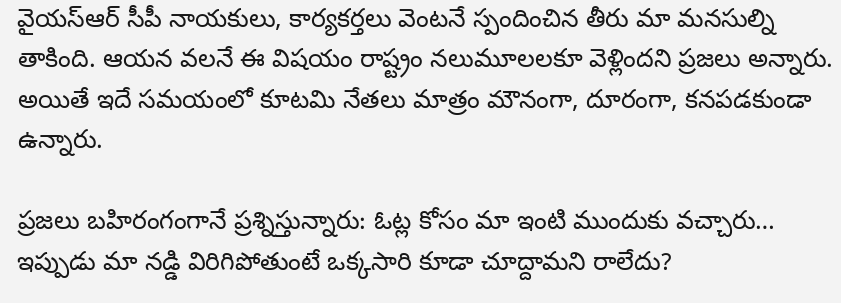వైయస్ఆర్ సీపీ నాయకులు, కార్యకర్తలు వెంటనే స్పందించిన తీరు మా మనసుల్ని తాకింది. ఆయన వలనే ఈ విషయం రాష్ట్రం నలుమూలలకూ వెళ్లిందని ప్రజలు అన్నారు. అయితే ఇదే సమయంలో కూటమి నేతలు మాత్రం మౌనంగా, దూరంగా, కనపడకుండా ఉన్నారు.

ప్రజలు బహిరంగంగానే ప్రశ్నిస్తున్నారు: ఓట్ల కోసం మా ఇంటి ముందుకు వచ్చారు… ఇప్పుడు మా నడ్డి విరిగిపోతుంటే ఒక్కసారి కూడా చూద్దామని రాలేదు?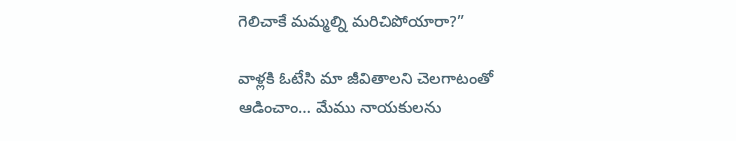గెలిచాకే మమ్మల్ని మరిచిపోయారా?”

వాళ్లకి ఓటేసి మా జీవితాలని చెలగాటంతో ఆడించాం… మేము నాయకులను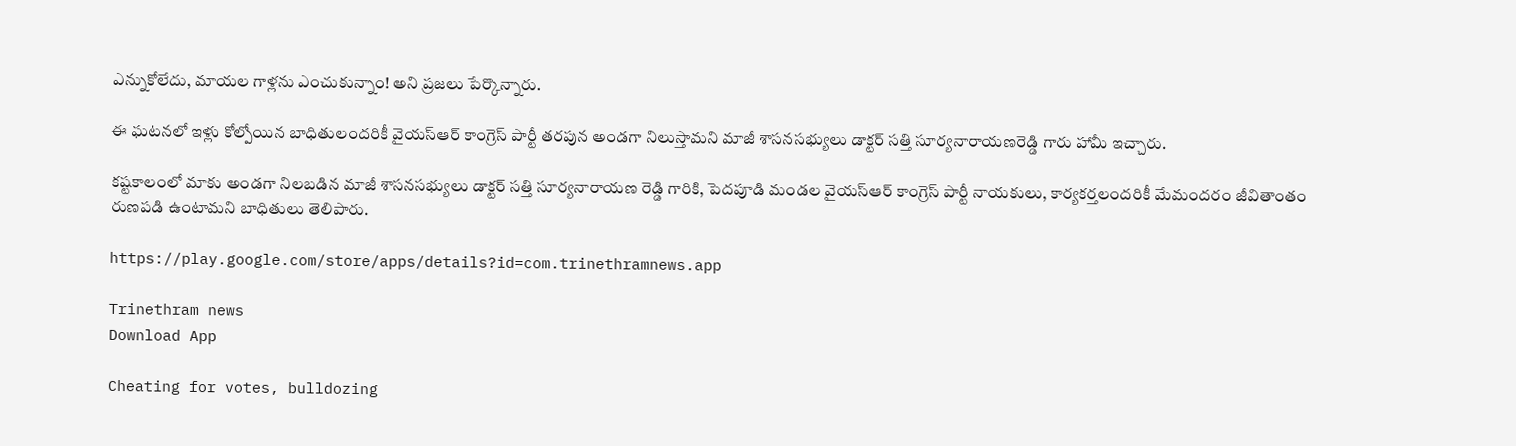ఎన్నుకోలేదు, మాయల గాళ్లను ఎంచుకున్నాం! అని ప్రజలు పేర్కొన్నారు.

ఈ ఘటనలో ఇళ్లు కోల్పోయిన బాధితులందరికీ వైయస్ఆర్ కాంగ్రెస్ పార్టీ తరపున అండగా నిలుస్తామని మాజీ శాసనసభ్యులు డాక్టర్ సత్తి సూర్యనారాయణరెడ్డి గారు హామీ ఇచ్చారు.

కష్టకాలంలో మాకు అండగా నిలబడిన మాజీ శాసనసభ్యులు డాక్టర్ సత్తి సూర్యనారాయణ రెడ్డి గారికి, పెదపూడి మండల వైయస్ఆర్ కాంగ్రెస్ పార్టీ నాయకులు, కార్యకర్తలందరికీ మేమందరం జీవితాంతం రుణపడి ఉంటామని బాధితులు తెలిపారు.

https://play.google.com/store/apps/details?id=com.trinethramnews.app

Trinethram news
Download App

Cheating for votes, bulldozing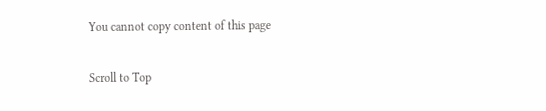You cannot copy content of this page

Scroll to Top